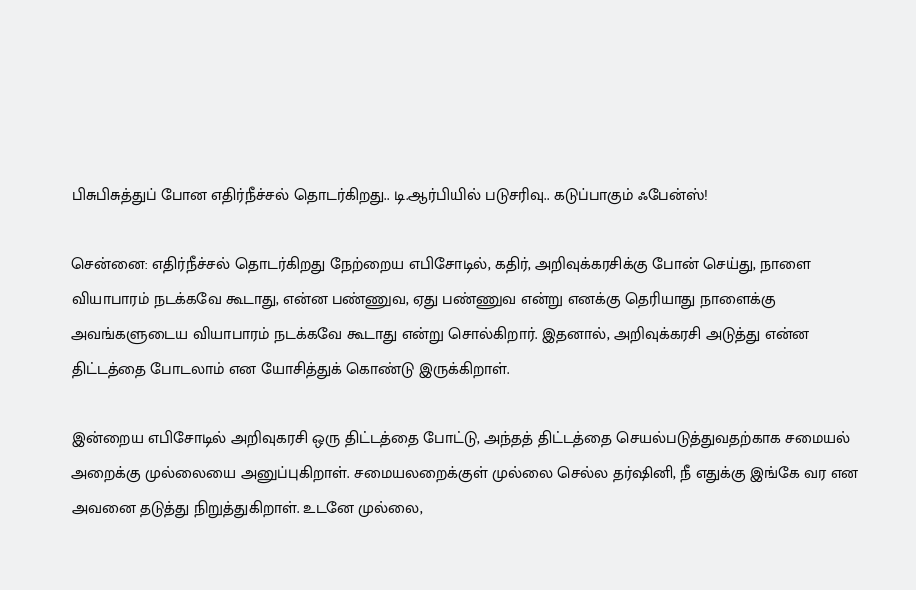பிசுபிசுத்துப் போன எதிர்நீச்சல் தொடர்கிறது.. டி.ஆர்பியில் படுசரிவு.. கடுப்பாகும் ஃபேன்ஸ்!

சென்னை: எதிர்நீச்சல் தொடர்கிறது நேற்றைய எபிசோடில், கதிர், அறிவுக்கரசிக்கு போன் செய்து, நாளை வியாபாரம் நடக்கவே கூடாது, என்ன பண்ணுவ, ஏது பண்ணுவ என்று எனக்கு தெரியாது நாளைக்கு அவங்களுடைய வியாபாரம் நடக்கவே கூடாது என்று சொல்கிறார். இதனால், அறிவுக்கரசி அடுத்து என்ன திட்டத்தை போடலாம் என யோசித்துக் கொண்டு இருக்கிறாள்.

இன்றைய எபிசோடில் அறிவுகரசி ஒரு திட்டத்தை போட்டு, அந்தத் திட்டத்தை செயல்படுத்துவதற்காக சமையல் அறைக்கு முல்லையை அனுப்புகிறாள். சமையலறைக்குள் முல்லை செல்ல தர்ஷினி, நீ எதுக்கு இங்கே வர என அவனை தடுத்து நிறுத்துகிறாள். உடனே முல்லை,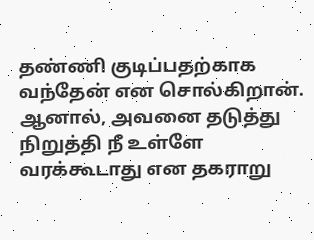தண்ணி குடிப்பதற்காக வந்தேன் என சொல்கிறான். ஆனால், அவனை தடுத்து நிறுத்தி நீ உள்ளே வரக்கூடாது என தகராறு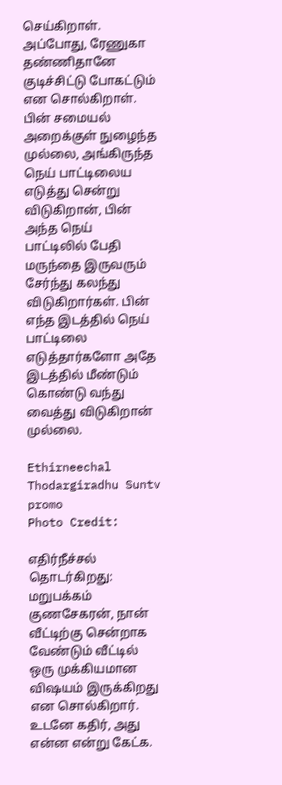செய்கிறாள். அப்போது, ரேணுகா தண்ணிதானே குடிச்சிட்டு போகட்டும் என சொல்கிறாள். பின் சமையல் அறைக்குள் நுழைந்த முல்லை, அங்கிருந்த நெய் பாட்டிலைய எடுத்து சென்று விடுகிறான், பின் அந்த நெய் பாட்டிலில் பேதி மருந்தை இருவரும் சேர்ந்து கலந்து விடுகிறார்கள். பின் எந்த இடத்தில் நெய் பாட்டிலை எடுத்தார்களோ அதே இடத்தில் மீண்டும் கொண்டு வந்து வைத்து விடுகிறான் முல்லை.

Ethirneechal Thodargiradhu Suntv promo
Photo Credit:

எதிர்நீச்சல் தொடர்கிறது: மறுபக்கம் குணசேகரன், நான் வீட்டிற்கு சென்றாக வேண்டும் வீட்டில் ஒரு முக்கியமான விஷயம் இருக்கிறது என சொல்கிறார். உடனே கதிர், அது என்ன என்று கேட்க.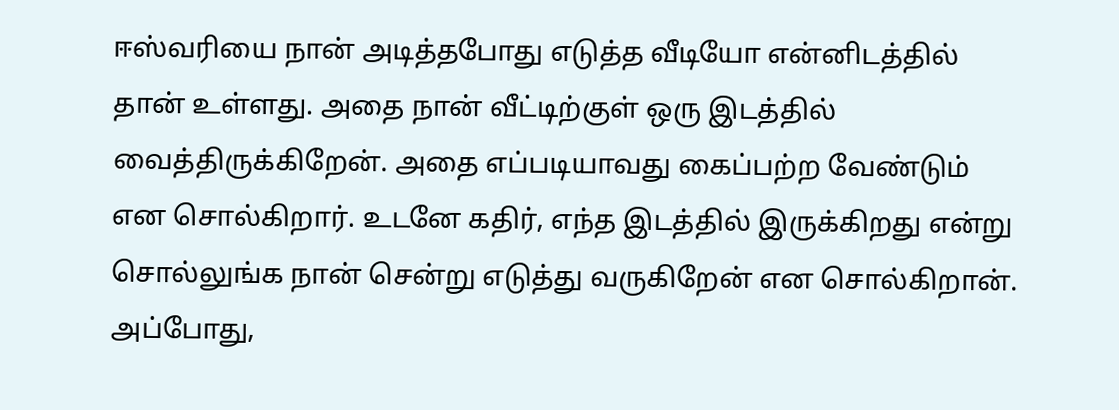ஈஸ்வரியை நான் அடித்தபோது எடுத்த வீடியோ என்னிடத்தில் தான் உள்ளது. அதை நான் வீட்டிற்குள் ஒரு இடத்தில் வைத்திருக்கிறேன். அதை எப்படியாவது கைப்பற்ற வேண்டும் என சொல்கிறார். உடனே கதிர், எந்த இடத்தில் இருக்கிறது என்று சொல்லுங்க நான் சென்று எடுத்து வருகிறேன் என சொல்கிறான். அப்போது,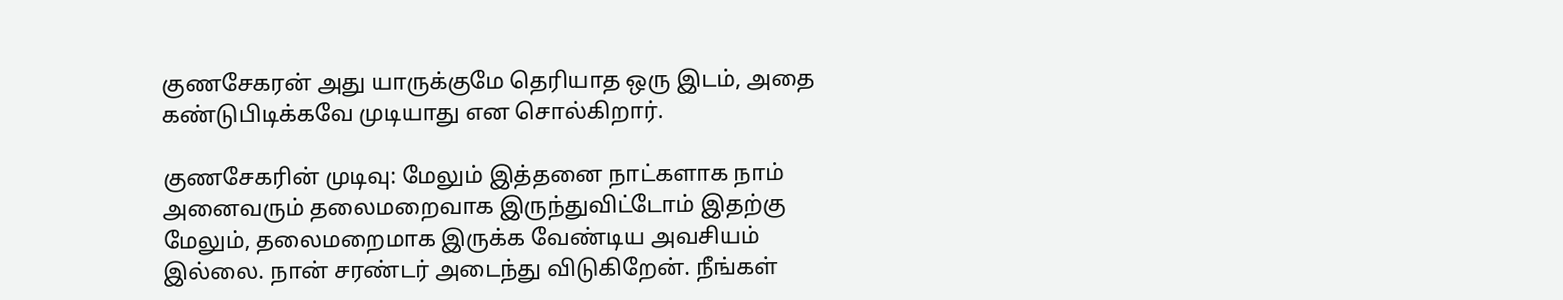குணசேகரன் அது யாருக்குமே தெரியாத ஒரு இடம், அதை கண்டுபிடிக்கவே முடியாது என சொல்கிறார்.

குணசேகரின் முடிவு: மேலும் இத்தனை நாட்களாக நாம் அனைவரும் தலைமறைவாக இருந்துவிட்டோம் இதற்கு மேலும், தலைமறைமாக இருக்க வேண்டிய அவசியம் இல்லை. நான் சரண்டர் அடைந்து விடுகிறேன். நீங்கள்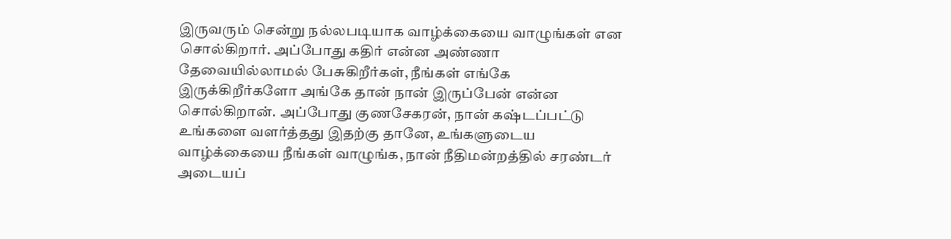இருவரும் சென்று நல்லபடியாக வாழ்க்கையை வாழுங்கள் என சொல்கிறார். அப்போது கதிர் என்ன அண்ணா தேவையில்லாமல் பேசுகிறீர்கள், நீங்கள் எங்கே இருக்கிறீர்களோ அங்கே தான் நான் இருப்பேன் என்ன சொல்கிறான். அப்போது குணசேகரன், நான் கஷ்டப்பட்டு உங்களை வளர்த்தது இதற்கு தானே, உங்களுடைய வாழ்க்கையை நீங்கள் வாழுங்க, நான் நீதிமன்றத்தில் சரண்டர் அடையப்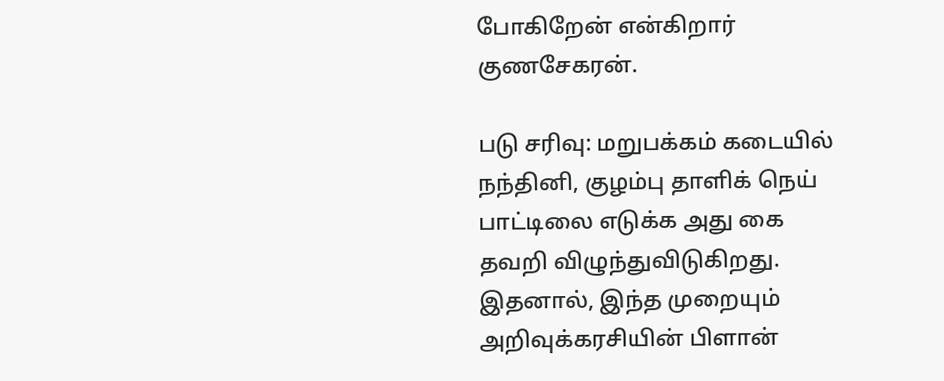போகிறேன் என்கிறார் குணசேகரன்.

படு சரிவு: மறுபக்கம் கடையில் நந்தினி, குழம்பு தாளிக் நெய் பாட்டிலை எடுக்க அது கை தவறி விழுந்துவிடுகிறது. இதனால், இந்த முறையும் அறிவுக்கரசியின் பிளான்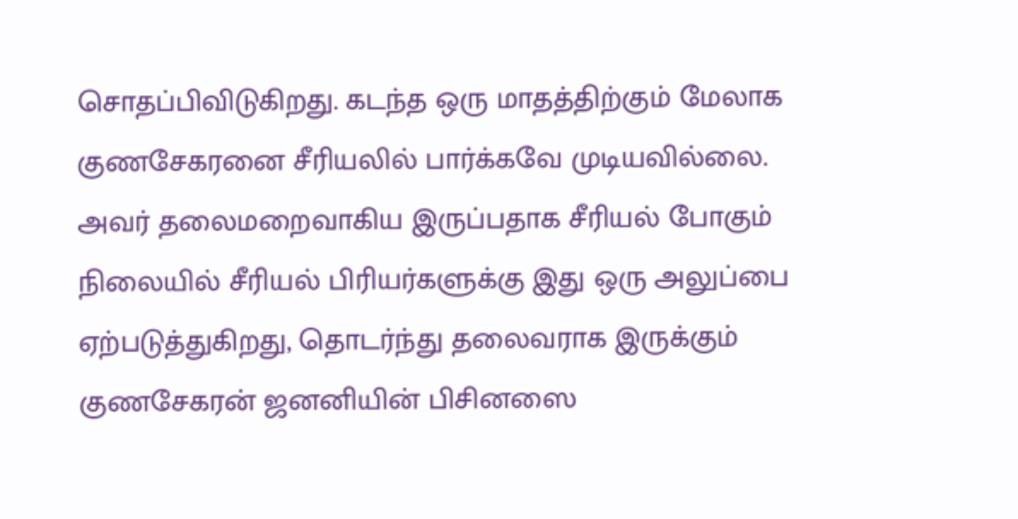சொதப்பிவிடுகிறது. கடந்த ஒரு மாதத்திற்கும் மேலாக குணசேகரனை சீரியலில் பார்க்கவே முடியவில்லை. அவர் தலைமறைவாகிய இருப்பதாக சீரியல் போகும் நிலையில் சீரியல் பிரியர்களுக்கு இது ஒரு அலுப்பை ஏற்படுத்துகிறது, தொடர்ந்து தலைவராக இருக்கும் குணசேகரன் ஜனனியின் பிசினஸை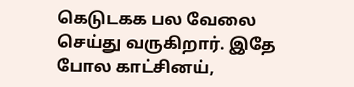கெடுடகக பல வேலை செய்து வருகிறார். இதே போல காட்சினய்,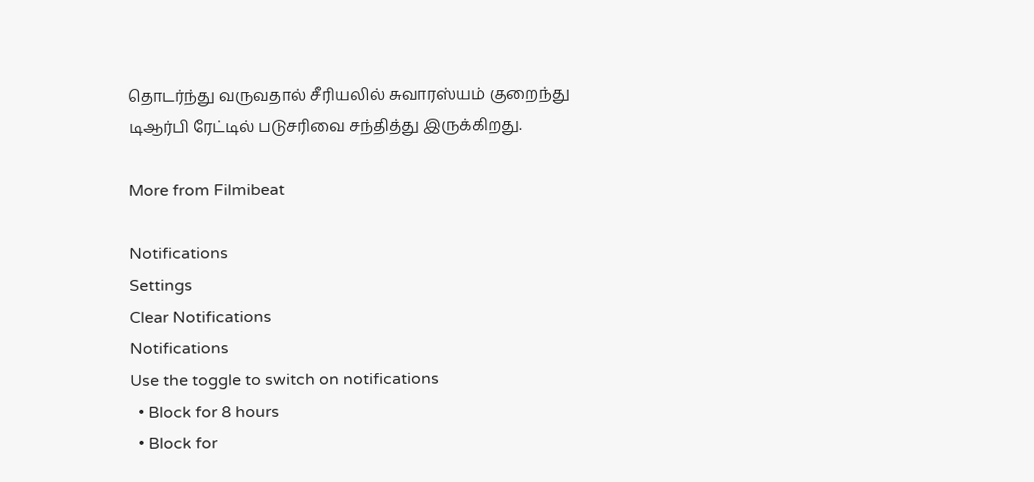தொடர்ந்து வருவதால் சீரியலில் சுவாரஸ்யம் குறைந்து டிஆர்பி ரேட்டில் படுசரிவை சந்தித்து இருக்கிறது.

More from Filmibeat

Notifications
Settings
Clear Notifications
Notifications
Use the toggle to switch on notifications
  • Block for 8 hours
  • Block for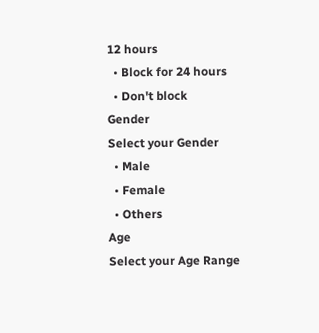12 hours
  • Block for 24 hours
  • Don't block
Gender
Select your Gender
  • Male
  • Female
  • Others
Age
Select your Age Range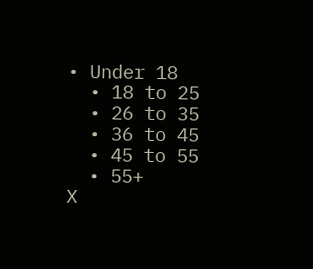• Under 18
  • 18 to 25
  • 26 to 35
  • 36 to 45
  • 45 to 55
  • 55+
X